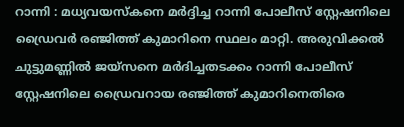റാന്നി : മധ്യവയസ്കനെ മർദ്ദിച്ച റാന്നി പോലീസ് സ്റ്റേഷനിലെ ഡ്രൈവർ രഞ്ജിത്ത് കുമാറിനെ സ്ഥലം മാറ്റി. അരുവിക്കൽ ചുട്ടുമണ്ണിൽ ജയ്സനെ മർദിച്ചതടക്കം റാന്നി പോലീസ് സ്റ്റേഷനിലെ ഡ്രൈവറായ രഞ്ജിത്ത് കുമാറിനെതിരെ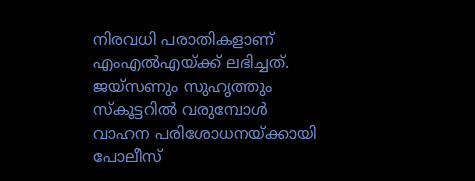നിരവധി പരാതികളാണ് എംഎൽഎയ്ക്ക് ലഭിച്ചത്. ജയ്സണും സുഹൃത്തും സ്കൂട്ടറിൽ വരുമ്പോൾ വാഹന പരിശോധനയ്ക്കായി പോലീസ്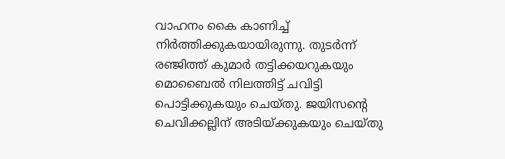വാഹനം കൈ കാണിച്ച് നിർത്തിക്കുകയായിരുന്നു. തുടർന്ന് രഞ്ജിത്ത് കുമാർ തട്ടിക്കയറുകയും മൊബൈൽ നിലത്തിട്ട് ചവിട്ടി പൊട്ടിക്കുകയും ചെയ്തു. ജയിസന്റെ ചെവിക്കല്ലിന് അടിയ്ക്കുകയും ചെയ്തു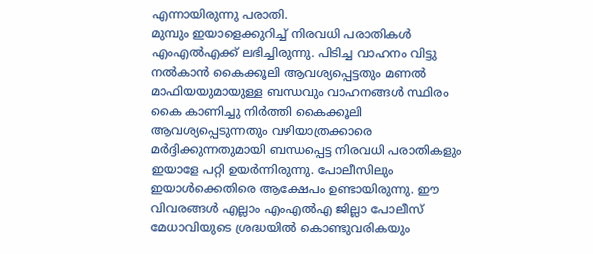എന്നായിരുന്നു പരാതി.
മുമ്പും ഇയാളെക്കുറിച്ച് നിരവധി പരാതികൾ എംഎൽഎക്ക് ലഭിച്ചിരുന്നു. പിടിച്ച വാഹനം വിട്ടു നൽകാൻ കൈക്കൂലി ആവശ്യപ്പെട്ടതും മണൽ മാഫിയയുമായുള്ള ബന്ധവും വാഹനങ്ങൾ സ്ഥിരം കൈ കാണിച്ചു നിർത്തി കൈക്കൂലി ആവശ്യപ്പെടുന്നതും വഴിയാത്രക്കാരെ മർദ്ദിക്കുന്നതുമായി ബന്ധപ്പെട്ട നിരവധി പരാതികളും ഇയാളേ പറ്റി ഉയർന്നിരുന്നു. പോലീസിലും ഇയാൾക്കെതിരെ ആക്ഷേപം ഉണ്ടായിരുന്നു. ഈ വിവരങ്ങൾ എല്ലാം എംഎൽഎ ജില്ലാ പോലീസ് മേധാവിയുടെ ശ്രദ്ധയിൽ കൊണ്ടുവരികയും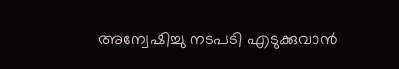അന്വേഷിച്ചു നടപടി എടുക്കുവാൻ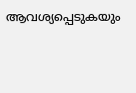ആവശ്യപ്പെടുകയും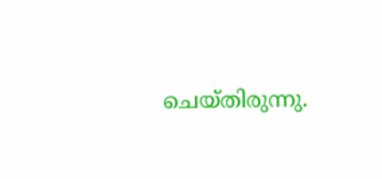ചെയ്തിരുന്നു.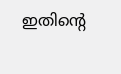ഇതിൻ്റെ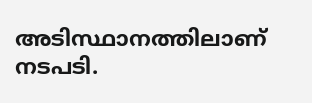അടിസ്ഥാനത്തിലാണ് നടപടി.